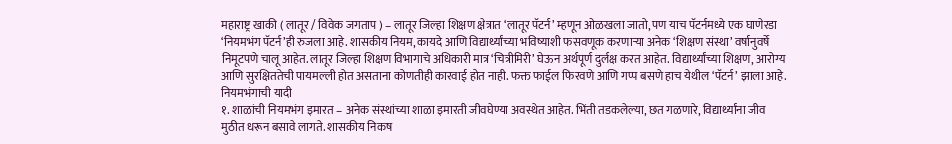महाराष्ट्र खाकी ( लातूर / विवेक जगताप ) – लातूर जिल्हा शिक्षण क्षेत्रात ‘लातूर पॅटर्न’ म्हणून ओळखला जातो, पण याच पॅटर्नमध्ये एक घाणेरडा ‘नियमभंग पॅटर्न’ही रुजला आहे. शासकीय नियम, कायदे आणि विद्यार्थ्यांच्या भविष्याशी फसवणूक करणाऱ्या अनेक ‘शिक्षण संस्था’ वर्षानुवर्षे निमूटपणे चालू आहेत. लातूर जिल्हा शिक्षण विभागाचे अधिकारी मात्र ‘चित्रीमिरी’ घेऊन अर्थपूर्ण दुर्लक्ष करत आहेत. विद्यार्थ्यांच्या शिक्षण, आरोग्य आणि सुरक्षिततेची पायमल्ली होत असताना कोणतीही कारवाई होत नाही. फक्त फाईल फिरवणे आणि गप्प बसणे हाच येथील ‘पॅटर्न’ झाला आहे.
नियमभंगाची यादी
१. शाळांची नियमभंग इमारत – अनेक संस्थांच्या शाळा इमारती जीवघेण्या अवस्थेत आहेत. भिंती तडकलेल्या, छत गळणारे, विद्यार्थ्यांना जीव मुठीत धरून बसावे लागते. शासकीय निकष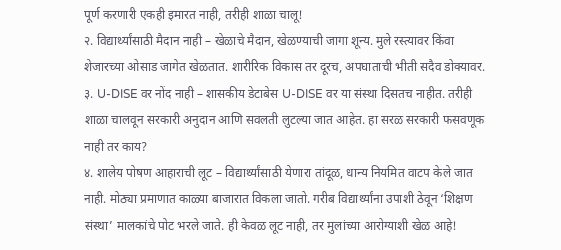पूर्ण करणारी एकही इमारत नाही, तरीही शाळा चालू!
२. विद्यार्थ्यांसाठी मैदान नाही – खेळाचे मैदान, खेळण्याची जागा शून्य. मुले रस्त्यावर किंवा शेजारच्या ओसाड जागेत खेळतात. शारीरिक विकास तर दूरच, अपघाताची भीती सदैव डोक्यावर.
३. U-DISE वर नोंद नाही – शासकीय डेटाबेस U-DISE वर या संस्था दिसतच नाहीत. तरीही शाळा चालवून सरकारी अनुदान आणि सवलती लुटल्या जात आहेत. हा सरळ सरकारी फसवणूक नाही तर काय?
४. शालेय पोषण आहाराची लूट – विद्यार्थ्यांसाठी येणारा तांदूळ, धान्य नियमित वाटप केले जात नाही. मोठ्या प्रमाणात काळ्या बाजारात विकला जातो. गरीब विद्यार्थ्यांना उपाशी ठेवून ‘शिक्षण संस्था’ मालकांचे पोट भरले जाते. ही केवळ लूट नाही, तर मुलांच्या आरोग्याशी खेळ आहे!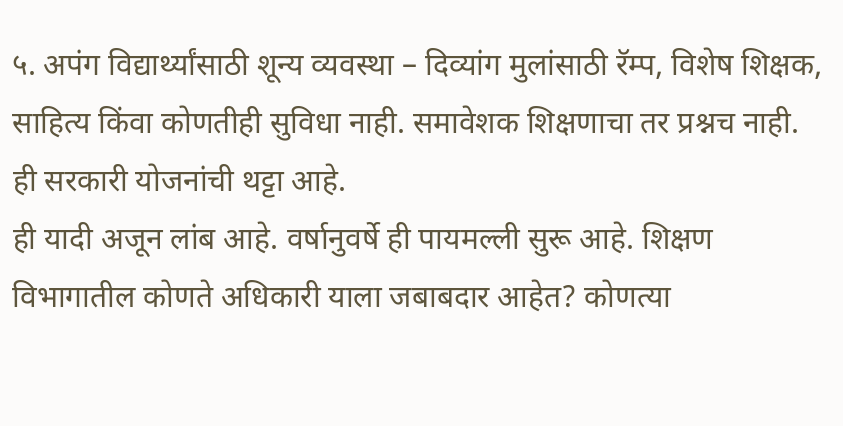५. अपंग विद्यार्थ्यांसाठी शून्य व्यवस्था – दिव्यांग मुलांसाठी रॅम्प, विशेष शिक्षक, साहित्य किंवा कोणतीही सुविधा नाही. समावेशक शिक्षणाचा तर प्रश्नच नाही. ही सरकारी योजनांची थट्टा आहे.
ही यादी अजून लांब आहे. वर्षानुवर्षे ही पायमल्ली सुरू आहे. शिक्षण विभागातील कोणते अधिकारी याला जबाबदार आहेत? कोणत्या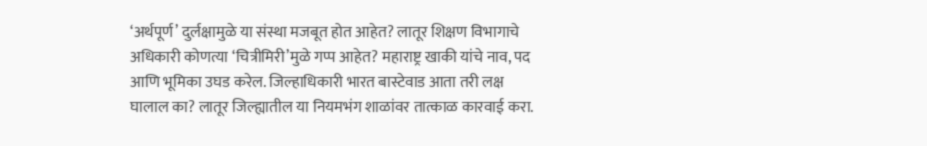‘अर्थपूर्ण’ दुर्लक्षामुळे या संस्था मजबूत होत आहेत? लातूर शिक्षण विभागाचे अधिकारी कोणत्या ‘चित्रीमिरी’मुळे गप्प आहेत? महाराष्ट्र खाकी यांचे नाव, पद आणि भूमिका उघड करेल. जिल्हाधिकारी भारत बास्टेवाड आता तरी लक्ष घालाल का? लातूर जिल्ह्यातील या नियमभंग शाळांवर तात्काळ कारवाई करा.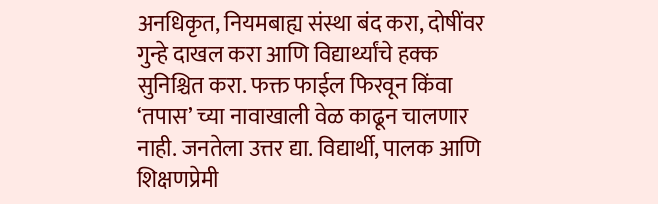अनधिकृत, नियमबाह्य संस्था बंद करा, दोषींवर गुन्हे दाखल करा आणि विद्यार्थ्यांचे हक्क सुनिश्चित करा. फक्त फाईल फिरवून किंवा ‘तपास’ च्या नावाखाली वेळ काढून चालणार नाही. जनतेला उत्तर द्या. विद्यार्थी, पालक आणि शिक्षणप्रेमी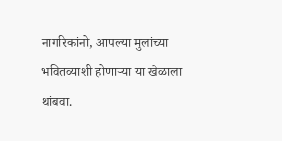नागरिकांनो, आपल्या मुलांच्या भवितव्याशी होणाऱ्या या खेळाला थांबवा.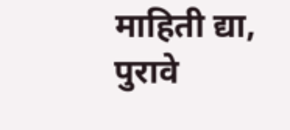माहिती द्या, पुरावे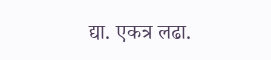द्या. एकत्र लढा.